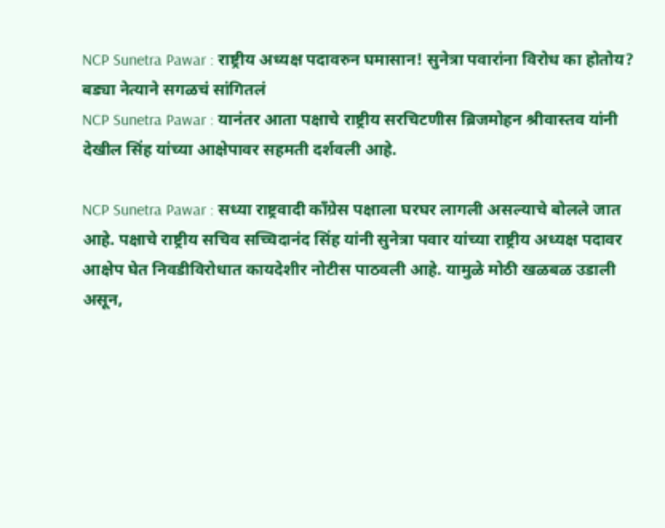NCP Sunetra Pawar : राष्ट्रीय अध्यक्ष पदावरुन घमासान! सुनेत्रा पवारांना विरोध का होतोय? बड्या नेत्याने सगळचं सांगितलं
NCP Sunetra Pawar : यानंतर आता पक्षाचे राष्ट्रीय सरचिटणीस ब्रिजमोहन श्रीवास्तव यांनी देखील सिंह यांच्या आक्षेपावर सहमती दर्शवली आहे.

NCP Sunetra Pawar : सध्या राष्ट्रवादी काँग्रेस पक्षाला घरघर लागली असल्याचे बोलले जात आहे. पक्षाचे राष्ट्रीय सचिव सच्चिदानंद सिंह यांनी सुनेत्रा पवार यांच्या राष्ट्रीय अध्यक्ष पदावर आक्षेप घेत निवडीविरोधात कायदेशीर नोटीस पाठवली आहे. यामुळे मोठी खळबळ उडाली असून,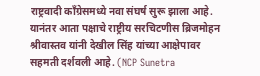राष्ट्रवादी काँग्रेसमध्ये नवा संघर्ष सुरू झाला आहे. यानंतर आता पक्षाचे राष्ट्रीय सरचिटणीस ब्रिजमोहन श्रीवास्तव यांनी देखील सिंह यांच्या आक्षेपावर सहमती दर्शवली आहे. (NCP Sunetra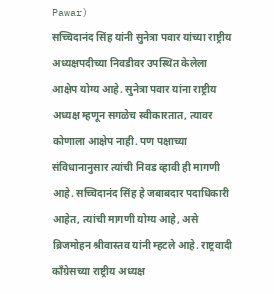Pawar)
सच्चिदानंद सिंह यांनी सुनेत्रा पवार यांच्या राष्ट्रीय अध्यक्षपदीच्या निवडीवर उपस्थित केलेला आक्षेप योग्य आहे. सुनेत्रा पवार यांना राष्ट्रीय अध्यक्ष म्हणून सगळेच स्वीकारतात, त्यावर कोणाला आक्षेप नाही. पण पक्षाच्या संविधानानुसार त्यांची निवड व्हावी ही मागणी आहे. सच्चिदानंद सिंह हे जबाबदार पदाधिकारी आहेत, त्यांची मागणी योग्य आहे, असे ब्रिजमोहन श्रीवास्तव यांनी म्हटले आहे. राष्ट्रवादी काँग्रेसच्या राष्ट्रीय अध्यक्ष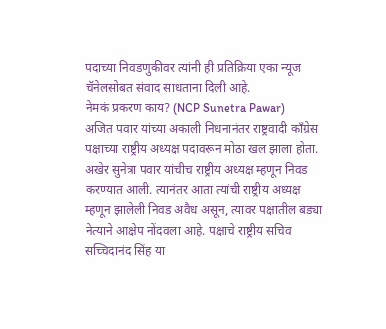पदाच्या निवडणुकीवर त्यांनी ही प्रतिक्रिया एका न्यूज चॅनेलसोबत संवाद साधताना दिली आहे.
नेमकं प्रकरण काय? (NCP Sunetra Pawar)
अजित पवार यांच्या अकाली निधनानंतर राष्ट्रवादी काँग्रेस पक्षाच्या राष्ट्रीय अध्यक्ष पदावरून मोठा खल झाला होता. अखेर सुनेत्रा पवार यांचीच राष्ट्रीय अध्यक्ष म्हणून निवड करण्यात आली. त्यानंतर आता त्यांची राष्ट्रीय अध्यक्ष म्हणून झालेली निवड अवैध असून, त्यावर पक्षातील बड्या नेत्याने आक्षेप नोंदवला आहे. पक्षाचे राष्ट्रीय सचिव सच्चिदानंद सिंह या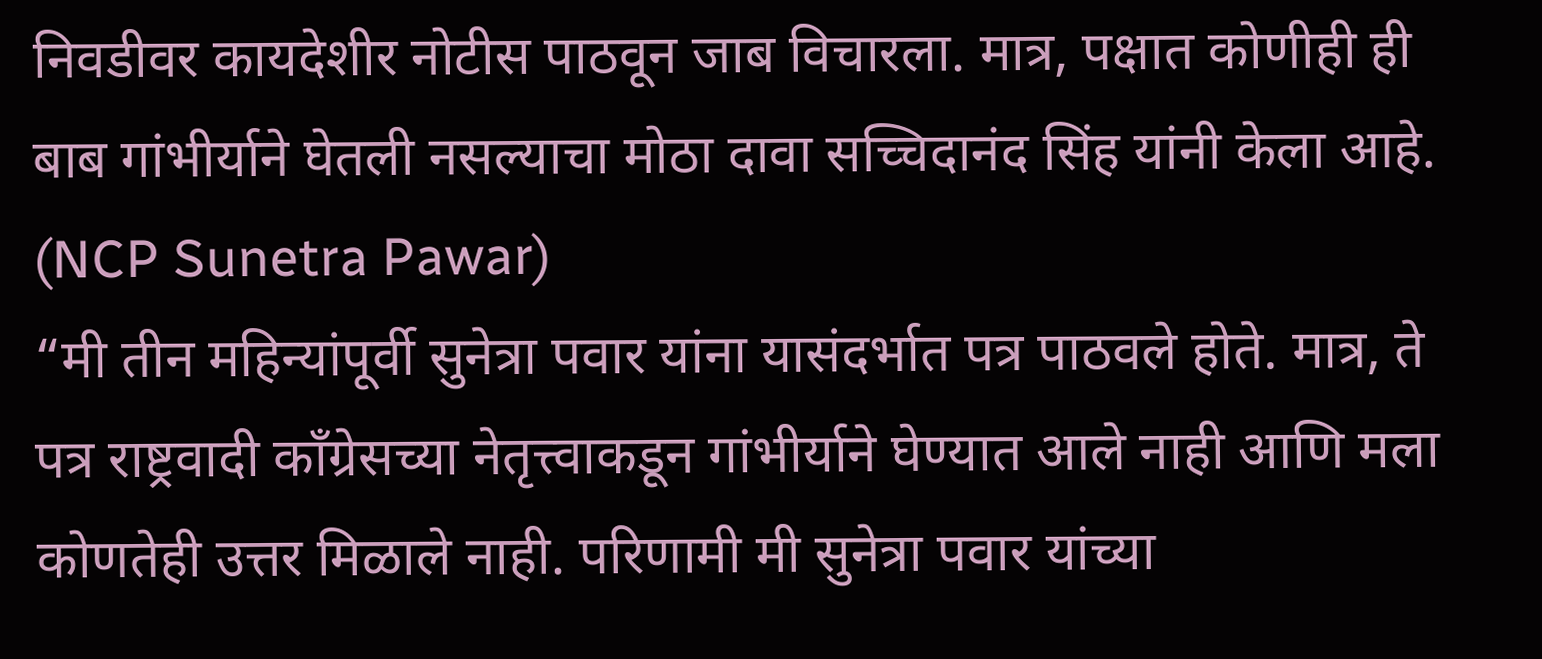निवडीवर कायदेशीर नोटीस पाठवून जाब विचारला. मात्र, पक्षात कोणीही ही बाब गांभीर्याने घेतली नसल्याचा मोठा दावा सच्चिदानंद सिंह यांनी केला आहे. (NCP Sunetra Pawar)
“मी तीन महिन्यांपूर्वी सुनेत्रा पवार यांना यासंदर्भात पत्र पाठवले होते. मात्र, ते पत्र राष्ट्रवादी काँग्रेसच्या नेतृत्त्वाकडून गांभीर्याने घेण्यात आले नाही आणि मला कोणतेही उत्तर मिळाले नाही. परिणामी मी सुनेत्रा पवार यांच्या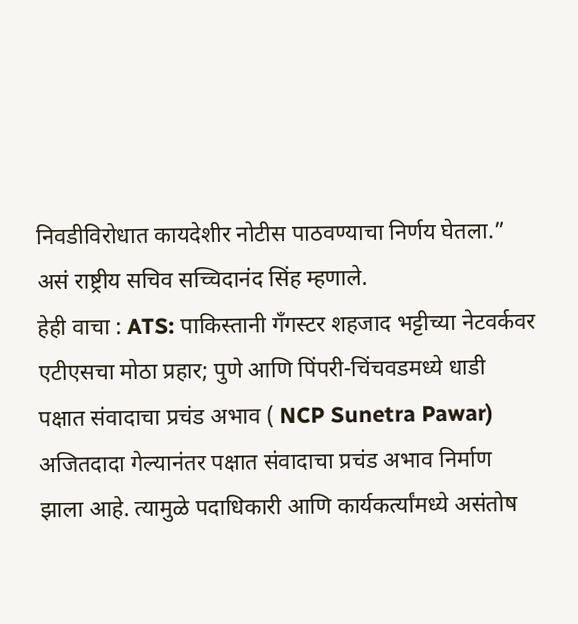निवडीविरोधात कायदेशीर नोटीस पाठवण्याचा निर्णय घेतला.” असं राष्ट्रीय सचिव सच्चिदानंद सिंह म्हणाले.
हेही वाचा : ATS: पाकिस्तानी गँगस्टर शहजाद भट्टीच्या नेटवर्कवर एटीएसचा मोठा प्रहार; पुणे आणि पिंपरी-चिंचवडमध्ये धाडी
पक्षात संवादाचा प्रचंड अभाव ( NCP Sunetra Pawar)
अजितदादा गेल्यानंतर पक्षात संवादाचा प्रचंड अभाव निर्माण झाला आहे. त्यामुळे पदाधिकारी आणि कार्यकर्त्यांमध्ये असंतोष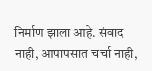निर्माण झाला आहे. संवाद नाही, आपापसात चर्चा नाही,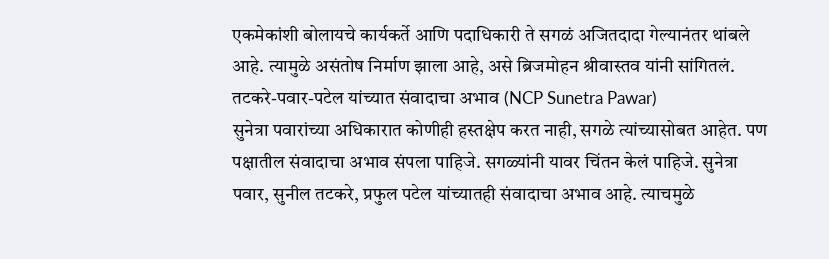एकमेकांशी बोलायचे कार्यकर्ते आणि पदाधिकारी ते सगळं अजितदादा गेल्यानंतर थांबले आहे. त्यामुळे असंतोष निर्माण झाला आहे, असे ब्रिजमोहन श्रीवास्तव यांनी सांगितलं.
तटकरे-पवार-पटेल यांच्यात संवादाचा अभाव (NCP Sunetra Pawar)
सुनेत्रा पवारांच्या अधिकारात कोणीही हस्तक्षेप करत नाही, सगळे त्यांच्यासोबत आहेत. पण पक्षातील संवादाचा अभाव संपला पाहिजे. सगळ्यांनी यावर चिंतन केलं पाहिजे. सुनेत्रा पवार, सुनील तटकरे, प्रफुल पटेल यांच्यातही संवादाचा अभाव आहे. त्याचमुळे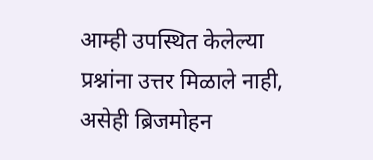आम्ही उपस्थित केलेल्या प्रश्नांना उत्तर मिळाले नाही, असेही ब्रिजमोहन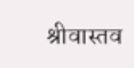श्रीवास्तव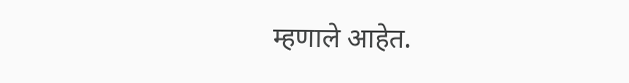म्हणाले आहेत.